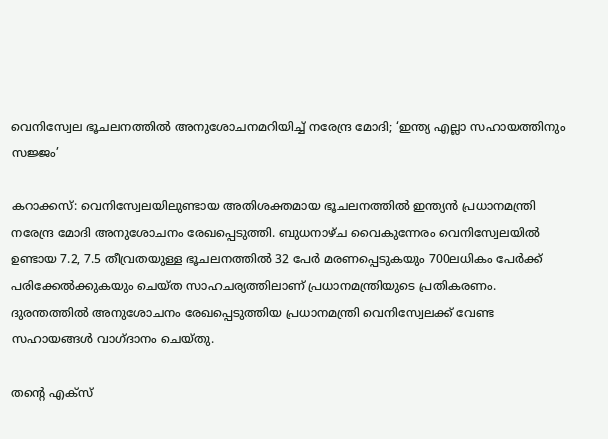വെനിസ്വേല ഭൂചലനത്തിൽ അനുശോചനമറിയിച്ച് നരേന്ദ്ര മോദി; ‘ഇന്ത്യ എല്ലാ സഹായത്തിനും സജ്ജം’

കറാക്കസ്: വെനിസ്വേലയിലുണ്ടായ അതിശക്തമായ ഭൂചലനത്തിൽ ഇന്ത്യൻ പ്രധാനമന്ത്രി നരേന്ദ്ര മോദി അനുശോചനം രേഖപ്പെടുത്തി. ബുധനാഴ്ച വൈകുന്നേരം വെനിസ്വേലയിൽ ഉണ്ടായ 7.2, 7.5 തീവ്രതയുള്ള ഭൂചലനത്തിൽ 32 പേർ മരണപ്പെടുകയും 700ലധികം പേർക്ക് പരിക്കേൽക്കുകയും ചെയ്ത സാഹചര്യത്തിലാണ് പ്രധാനമന്ത്രിയുടെ പ്രതികരണം. ദുരന്തത്തിൽ അനുശോചനം രേഖപ്പെടുത്തിയ പ്രധാനമന്ത്രി വെനിസ്വേലക്ക് വേണ്ട സഹായങ്ങൾ വാഗ്ദാനം ചെയ്തു.

തന്റെ എക്സ്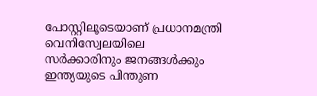പോസ്റ്റിലൂടെയാണ് പ്രധാനമന്ത്രി വെനിസ്വേലയിലെ സർക്കാരിനും ജനങ്ങൾക്കും ഇന്ത്യയുടെ പിന്തുണ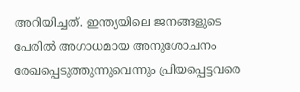അറിയിച്ചത്. ഇന്ത്യയിലെ ജനങ്ങളുടെ പേരിൽ അഗാധമായ അനുശോചനം രേഖപ്പെടുത്തുന്നുവെന്നും പ്രിയപ്പെട്ടവരെ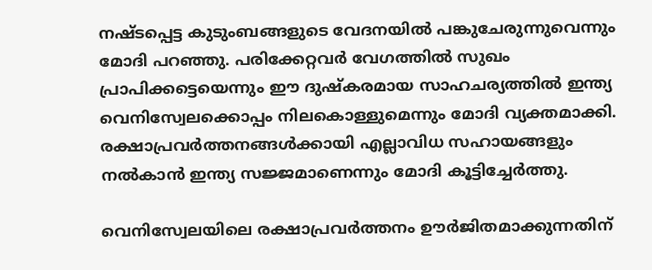നഷ്ടപ്പെട്ട കുടുംബങ്ങളുടെ വേദനയിൽ പങ്കുചേരുന്നുവെന്നും മോദി പറഞ്ഞു. പരിക്കേറ്റവർ വേഗത്തിൽ സുഖം പ്രാപിക്കട്ടെയെന്നും ഈ ദുഷ്കരമായ സാഹചര്യത്തിൽ ഇന്ത്യ വെനിസ്വേലക്കൊപ്പം നിലകൊള്ളുമെന്നും മോദി വ്യക്തമാക്കി. രക്ഷാപ്രവർത്തനങ്ങൾക്കായി എല്ലാവിധ സഹായങ്ങളും നൽകാൻ ഇന്ത്യ സജ്ജമാണെന്നും മോദി കൂട്ടിച്ചേർത്തു.

വെനിസ്വേലയിലെ രക്ഷാപ്രവർത്തനം ഊർജിതമാക്കുന്നതിന്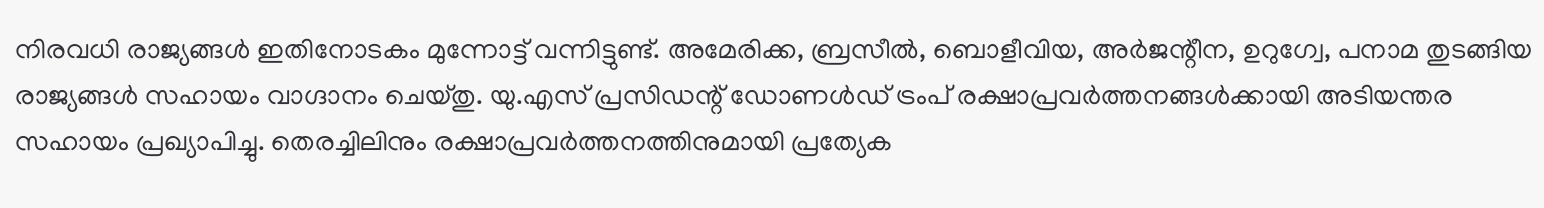നിരവധി രാജ്യങ്ങൾ ഇതിനോടകം മുന്നോട്ട് വന്നിട്ടുണ്ട്. അമേരിക്ക, ബ്രസീൽ, ബൊളീവിയ, അർജന്റീന, ഉറുഗ്വേ, പനാമ തുടങ്ങിയ രാജ്യങ്ങൾ സഹായം വാഗ്ദാനം ചെയ്തു. യു.എസ് പ്രസിഡന്റ് ഡോണൾഡ് ട്രംപ് രക്ഷാപ്രവർത്തനങ്ങൾക്കായി അടിയന്തര സഹായം പ്രഖ്യാപിച്ചു. തെരച്ചിലിനും രക്ഷാപ്രവർത്തനത്തിനുമായി പ്രത്യേക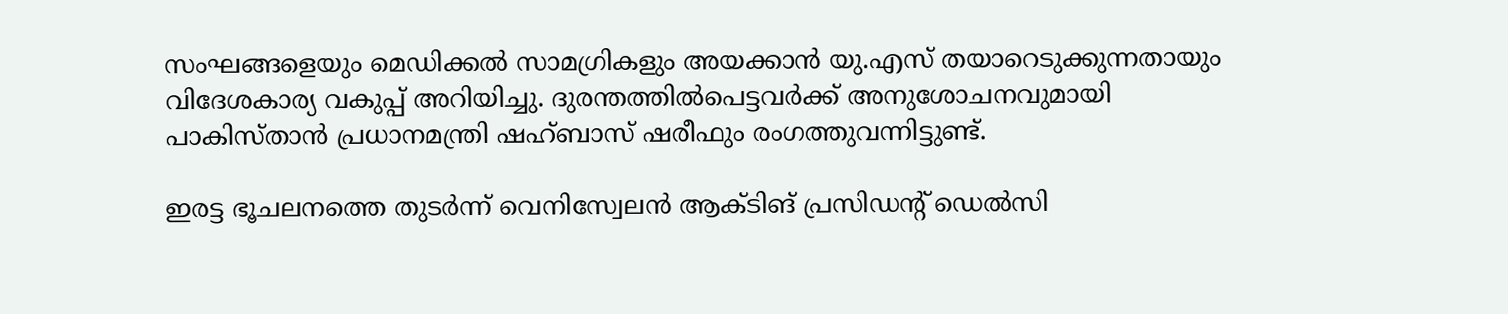സംഘങ്ങളെയും മെഡിക്കൽ സാമഗ്രികളും അയക്കാൻ യു.എസ് തയാറെടുക്കുന്നതായും വിദേശകാര്യ വകുപ്പ് അറിയിച്ചു. ദുരന്തത്തിൽപെട്ടവർക്ക് അനുശോചനവുമായി പാകിസ്താൻ പ്രധാനമന്ത്രി ഷഹ്ബാസ് ഷരീഫും രംഗത്തുവന്നിട്ടുണ്ട്.

ഇരട്ട ഭൂചലനത്തെ തുടർന്ന് വെനിസ്വേലൻ ആക്ടിങ് പ്രസിഡന്റ് ഡെൽസി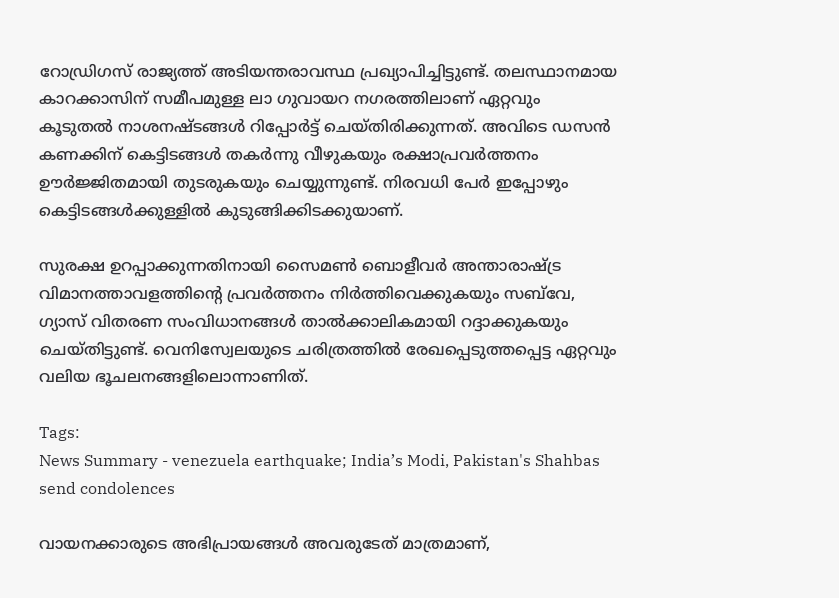റോഡ്രിഗസ് രാജ്യത്ത് അടിയന്തരാവസ്ഥ പ്രഖ്യാപിച്ചിട്ടുണ്ട്. തലസ്ഥാനമായ കാറക്കാസിന് സമീപമുള്ള ലാ ഗുവായറ നഗരത്തിലാണ് ഏറ്റവും കൂടുതൽ നാശനഷ്ടങ്ങൾ റിപ്പോർട്ട് ചെയ്തിരിക്കുന്നത്. അവിടെ ഡസൻ കണക്കിന് കെട്ടിടങ്ങൾ തകർന്നു വീഴുകയും രക്ഷാപ്രവർത്തനം ഊർജ്ജിതമായി തുടരുകയും ചെയ്യുന്നുണ്ട്. നിരവധി പേർ ഇപ്പോഴും കെട്ടിടങ്ങൾക്കുള്ളിൽ കുടുങ്ങിക്കിടക്കുയാണ്.

സുരക്ഷ ഉറപ്പാക്കുന്നതിനായി സൈമൺ ബൊളീവർ അന്താരാഷ്ട്ര വിമാനത്താവളത്തിന്റെ പ്രവർത്തനം നിർത്തിവെക്കുകയും സബ്‌വേ, ഗ്യാസ് വിതരണ സംവിധാനങ്ങൾ താൽക്കാലികമായി റദ്ദാക്കുകയും ചെയ്തിട്ടുണ്ട്. വെനിസ്വേലയുടെ ചരിത്രത്തിൽ രേഖപ്പെടുത്തപ്പെട്ട ഏറ്റവും വലിയ ഭൂചലനങ്ങളിലൊന്നാണിത്.

Tags:
News Summary - venezuela earthquake; India’s Modi, Pakistan's Shahbas send condolences

വായനക്കാരുടെ അഭിപ്രായങ്ങള്‍ അവരുടേത് മാത്രമാണ്,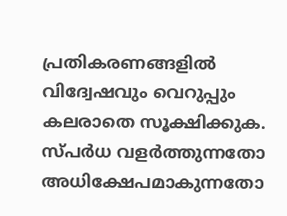പ്രതികരണങ്ങളിൽ വിദ്വേഷവും വെറുപ്പും കലരാതെ സൂക്ഷിക്കുക. സ്പർധ വളർത്തുന്നതോ അധിക്ഷേപമാകുന്നതോ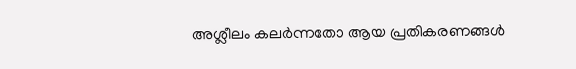അശ്ലീലം കലർന്നതോ ആയ പ്രതികരണങ്ങൾ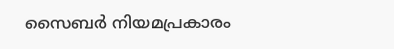സൈബർ നിയമപ്രകാരം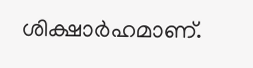ശിക്ഷാർഹമാണ്.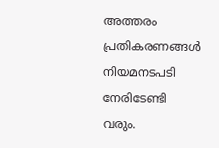അത്തരം പ്രതികരണങ്ങൾ നിയമനടപടി നേരിടേണ്ടി വരും.